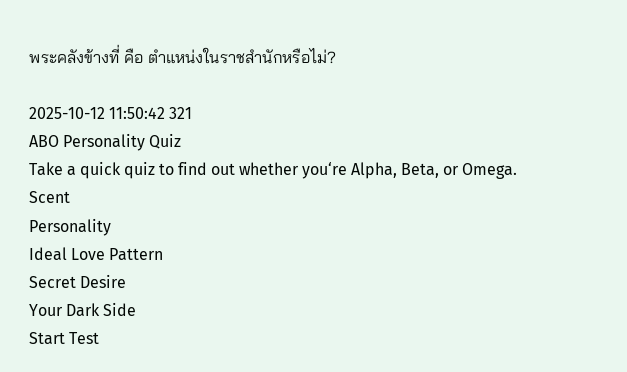พระคลังข้างที่ คือ ตำแหน่งในราชสำนักหรือไม่?

2025-10-12 11:50:42 321
ABO Personality Quiz
Take a quick quiz to find out whether you‘re Alpha, Beta, or Omega.
Scent
Personality
Ideal Love Pattern
Secret Desire
Your Dark Side
Start Test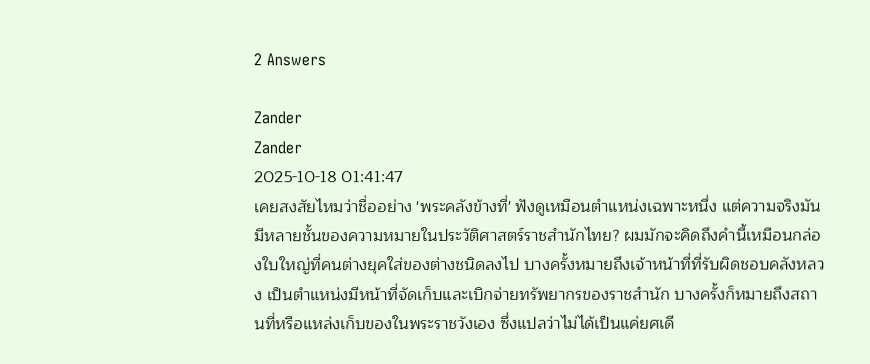2 Answers

Zander
Zander
2025-10-18 01:41:47
เคยสงสัยไหมว่าชื่ออย่าง 'พระคลังข้างที่' ฟังดูเหมือนตำแหน่งเฉพาะหนึ่ง แต่ความจริงมันมีหลายชั้นของความหมายในประวัติศาสตร์ราชสำนักไทย? ผมมักจะคิดถึงคำนี้เหมือนกล่องใบใหญ่ที่คนต่างยุคใส่ของต่างชนิดลงไป บางครั้งหมายถึงเจ้าหน้าที่ที่รับผิดชอบคลังหลวง เป็นตำแหน่งมีหน้าที่จัดเก็บและเบิกจ่ายทรัพยากรของราชสำนัก บางครั้งก็หมายถึงสถานที่หรือแหล่งเก็บของในพระราชวังเอง ซึ่งแปลว่าไม่ได้เป็นแค่ยศเดี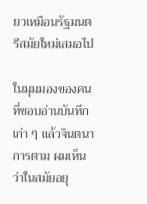ยวเหมือนรัฐมนตรีสมัยใหม่เสมอไป

ในมุมมองของคนที่ชอบอ่านบันทึกเก่า ๆ แล้วจินตนาการตาม ผมเห็นว่าในสมัยอยุ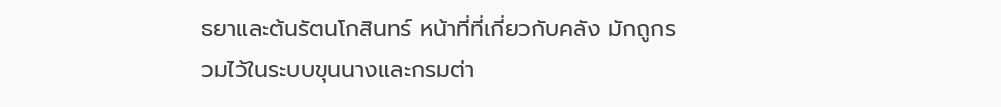ธยาและต้นรัตนโกสินทร์ หน้าที่ที่เกี่ยวกับคลัง มักถูกรวมไว้ในระบบขุนนางและกรมต่า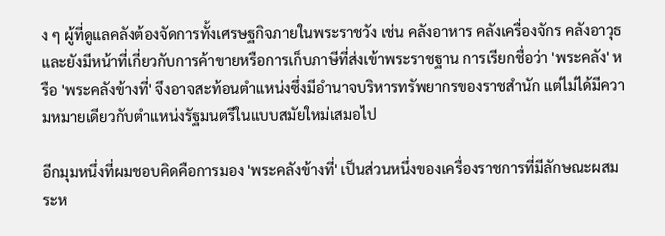ง ๆ ผู้ที่ดูแลคลังต้องจัดการทั้งเศรษฐกิจภายในพระราชวัง เช่น คลังอาหาร คลังเครื่องจักร คลังอาวุธ และยังมีหน้าที่เกี่ยวกับการค้าขายหรือการเก็บภาษีที่ส่งเข้าพระราชฐาน การเรียกชื่อว่า 'พระคลัง' หรือ 'พระคลังข้างที่' จึงอาจสะท้อนตำแหน่งซึ่งมีอำนาจบริหารทรัพยากรของราชสำนัก แต่ไม่ได้มีความหมายเดียวกับตำแหน่งรัฐมนตรีในแบบสมัยใหม่เสมอไป

อีกมุมหนึ่งที่ผมชอบคิดคือการมอง 'พระคลังข้างที่' เป็นส่วนหนึ่งของเครื่องราชการที่มีลักษณะผสมระห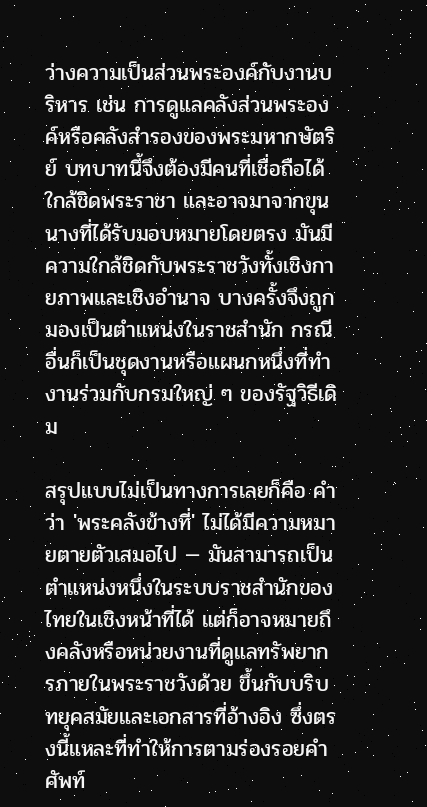ว่างความเป็นส่วนพระองค์กับงานบริหาร เช่น การดูแลคลังส่วนพระองค์หรือคลังสำรองของพระมหากษัตริย์ บทบาทนี้จึงต้องมีคนที่เชื่อถือได้ ใกล้ชิดพระราชา และอาจมาจากขุนนางที่ได้รับมอบหมายโดยตรง มันมีความใกล้ชิดกับพระราชวังทั้งเชิงกายภาพและเชิงอำนาจ บางครั้งจึงถูกมองเป็นตำแหน่งในราชสำนัก กรณีอื่นก็เป็นชุดงานหรือแผนกหนึ่งที่ทำงานร่วมกับกรมใหญ่ ๆ ของรัฐวิธีเดิม

สรุปแบบไม่เป็นทางการเลยก็คือ คำว่า 'พระคลังข้างที่' ไม่ได้มีความหมายตายตัวเสมอไป — มันสามารถเป็นตำแหน่งหนึ่งในระบบราชสำนักของไทยในเชิงหน้าที่ได้ แต่ก็อาจหมายถึงคลังหรือหน่วยงานที่ดูแลทรัพยากรภายในพระราชวังด้วย ขึ้นกับบริบทยุคสมัยและเอกสารที่อ้างอิง ซึ่งตรงนี้แหละที่ทำให้การตามร่องรอยคำศัพท์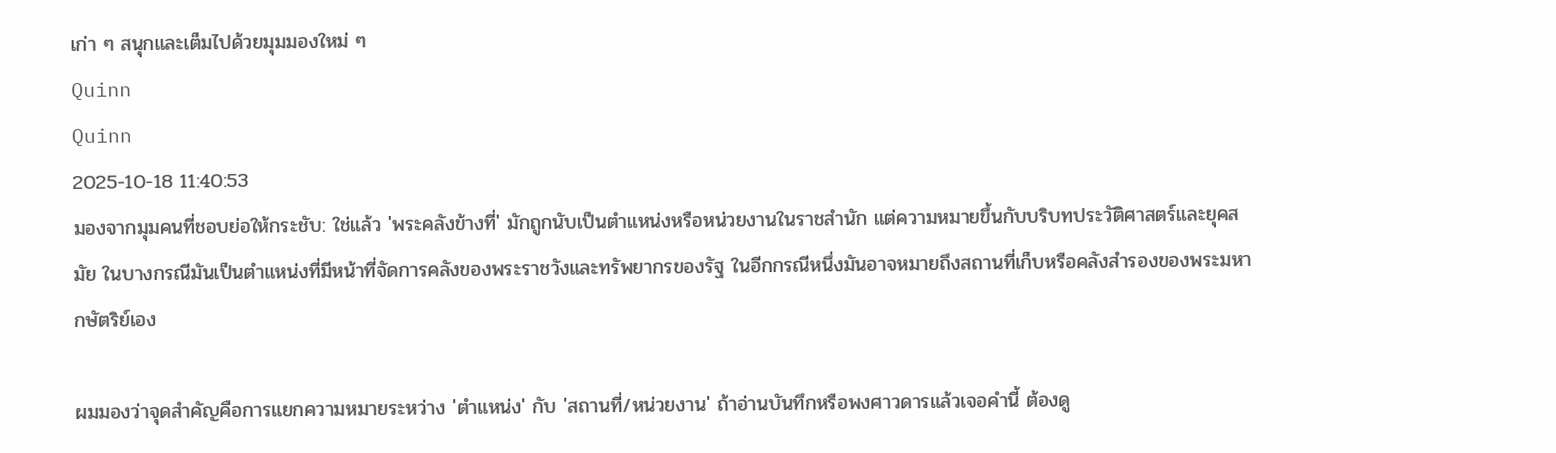เก่า ๆ สนุกและเต็มไปด้วยมุมมองใหม่ ๆ
Quinn
Quinn
2025-10-18 11:40:53
มองจากมุมคนที่ชอบย่อให้กระชับ: ใช่แล้ว 'พระคลังข้างที่' มักถูกนับเป็นตำแหน่งหรือหน่วยงานในราชสำนัก แต่ความหมายขึ้นกับบริบทประวัติศาสตร์และยุคสมัย ในบางกรณีมันเป็นตำแหน่งที่มีหน้าที่จัดการคลังของพระราชวังและทรัพยากรของรัฐ ในอีกกรณีหนึ่งมันอาจหมายถึงสถานที่เก็บหรือคลังสำรองของพระมหากษัตริย์เอง

ผมมองว่าจุดสำคัญคือการแยกความหมายระหว่าง 'ตำแหน่ง' กับ 'สถานที่/หน่วยงาน' ถ้าอ่านบันทึกหรือพงศาวดารแล้วเจอคำนี้ ต้องดู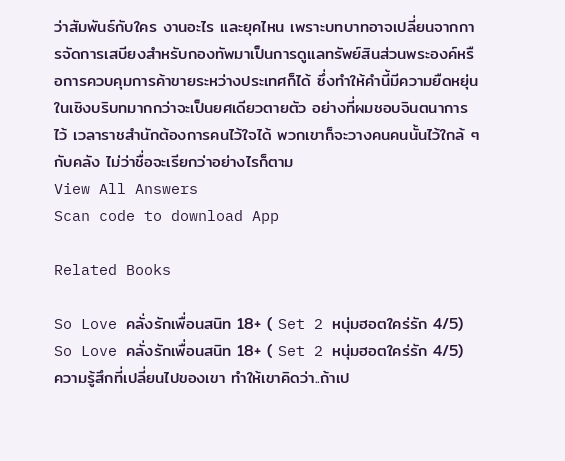ว่าสัมพันธ์กับใคร งานอะไร และยุคไหน เพราะบทบาทอาจเปลี่ยนจากการจัดการเสบียงสำหรับกองทัพมาเป็นการดูแลทรัพย์สินส่วนพระองค์หรือการควบคุมการค้าขายระหว่างประเทศก็ได้ ซึ่งทำให้คำนี้มีความยืดหยุ่นในเชิงบริบทมากกว่าจะเป็นยศเดียวตายตัว อย่างที่ผมชอบจินตนาการไว้ เวลาราชสำนักต้องการคนไว้ใจได้ พวกเขาก็จะวางคนคนนั้นไว้ใกล้ ๆ กับคลัง ไม่ว่าชื่อจะเรียกว่าอย่างไรก็ตาม
View All Answers
Scan code to download App

Related Books

So Love คลั่งรักเพื่อนสนิท 18+ ( Set 2 หนุ่มฮอตใคร่รัก 4/5)
So Love คลั่งรักเพื่อนสนิท 18+ ( Set 2 หนุ่มฮอตใคร่รัก 4/5)
ความรู้สึกที่เปลี่ยนไปของเขา ทำให้เขาคิดว่า..ถ้าเป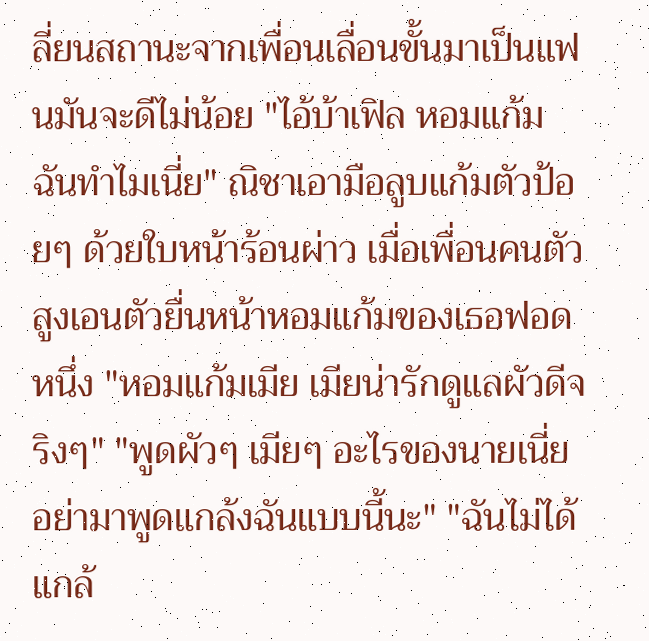ลี่ยนสถานะจากเพื่อนเลื่อนขั้นมาเป็นแฟนมันจะดีไม่น้อย "ไอ้บ้าเฟิล หอมแก้มฉันทำไมเนี่ย" ณิชาเอามือลูบแก้มตัวป้อยๆ ด้วยใบหน้าร้อนผ่าว เมื่อเพื่อนคนตัวสูงเอนตัวยื่นหน้าหอมแก้มของเธอฟอดหนึ่ง "หอมแก้มเมีย เมียน่ารักดูแลผัวดีจริงๆ" "พูดผัวๆ เมียๆ อะไรของนายเนี่ย อย่ามาพูดแกล้งฉันแบบนี้นะ" "ฉันไม่ได้แกล้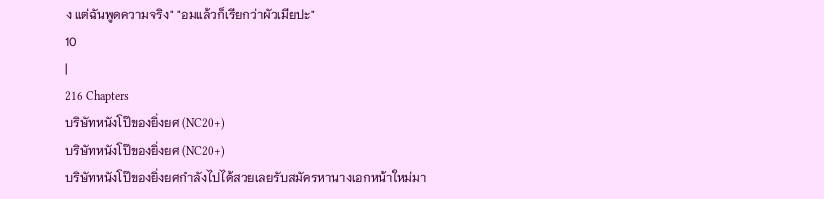ง แต่ฉันพูดความจริง" "อมแล้วก็เรียกว่าผัวเมียปะ"
10
|
216 Chapters
บริษัทหนังโป๊ของยิ่งยศ (NC20+)
บริษัทหนังโป๊ของยิ่งยศ (NC20+)
บริษัทหนังโป๊ของยิ่งยศกำลังไปได้สวยเลยรับสมัครหานางเอกหน้าใหม่มา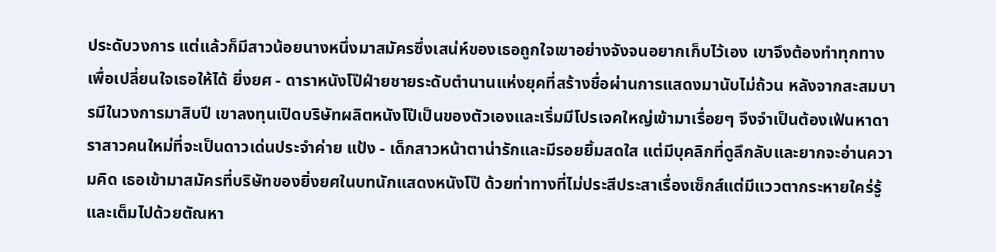ประดับวงการ แต่แล้วก็มีสาวน้อยนางหนึ่งมาสมัครซึ่งเสน่ห์ของเธอถูกใจเขาอย่างจังจนอยากเก็บไว้เอง เขาจึงต้องทำทุกทางเพื่อเปลี่ยนใจเธอให้ได้ ยิ่งยศ - ดาราหนังโป๊ฝ่ายชายระดับตำนานแห่งยุคที่สร้างชื่อผ่านการแสดงมานับไม่ถ้วน หลังจากสะสมบารมีในวงการมาสิบปี เขาลงทุนเปิดบริษัทผลิตหนังโป๊เป็นของตัวเองและเริ่มมีโปรเจคใหญ่เข้ามาเรื่อยๆ จึงจำเป็นต้องเฟ้นหาดาราสาวคนใหม่ที่จะเป็นดาวเด่นประจำค่าย แป้ง - เด็กสาวหน้าตาน่ารักและมีรอยยิ้มสดใส แต่มีบุคลิกที่ดูลึกลับและยากจะอ่านความคิด เธอเข้ามาสมัครที่บริษัทของยิ่งยศในบทนักแสดงหนังโป๊ ด้วยท่าทางที่ไม่ประสีประสาเรื่องเซ็กส์แต่มีแววตากระหายใคร่รู้และเต็มไปด้วยตัณหา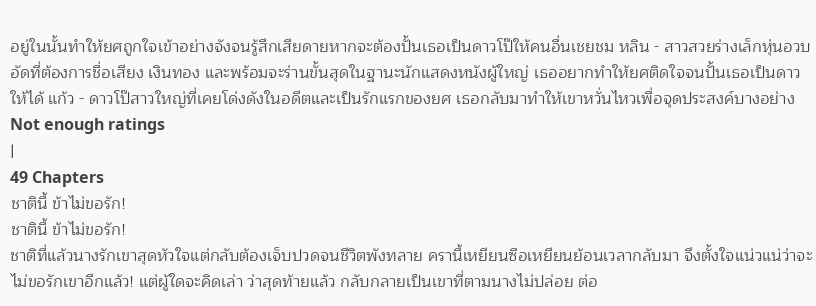อยู่ในนั้นทำให้ยศถูกใจเข้าอย่างจังจนรู้สึกเสียดายหากจะต้องปั้นเธอเป็นดาวโป๊ให้คนอื่นเชยชม หลิน - สาวสวยร่างเล็กหุ่นอวบอัดที่ต้องการชื่อเสียง เงินทอง และพร้อมจะร่านขั้นสุดในฐานะนักแสดงหนังผู้ใหญ่ เธออยากทำให้ยศติดใจจนปั้นเธอเป็นดาวให้ได้ แก้ว - ดาวโป๊สาวใหญ่ที่เคยโด่งดังในอดีตและเป็นรักแรกของยศ เธอกลับมาทำให้เขาหวั่นไหวเพื่อจุดประสงค์บางอย่าง
Not enough ratings
|
49 Chapters
ชาตินี้ ข้าไม่ขอรัก!
ชาตินี้ ข้าไม่ขอรัก!
ชาติที่แล้วนางรักเขาสุดหัวใจแต่กลับต้องเจ็บปวดจนชีวิตพังทลาย ครานี้เหยียนซือเหยียนย้อนเวลากลับมา จึงตั้งใจแน่วแน่ว่าจะไม่ขอรักเขาอีกแล้ว! แต่ผู้ใดจะคิดเล่า ว่าสุดท้ายแล้ว กลับกลายเป็นเขาที่ตามนางไม่ปล่อย ต่อ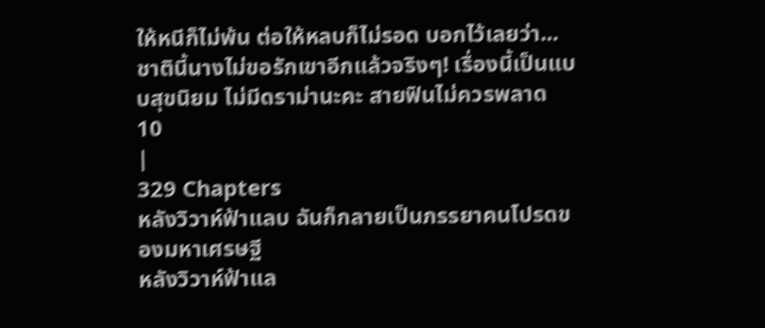ให้หนีก็ไม่พ้น ต่อให้หลบก็ไม่รอด บอกไว้เลยว่า... ชาตินี้นางไม่ขอรักเขาอีกแล้วจริงๆ! เรื่องนี้เป็นแบบสุขนิยม ไม่มีดราม่านะคะ สายฟินไม่ควรพลาด
10
|
329 Chapters
หลังวิวาห์ฟ้าแลบ ฉันก็กลายเป็นภรรยาคนโปรดของมหาเศรษฐี
หลังวิวาห์ฟ้าแล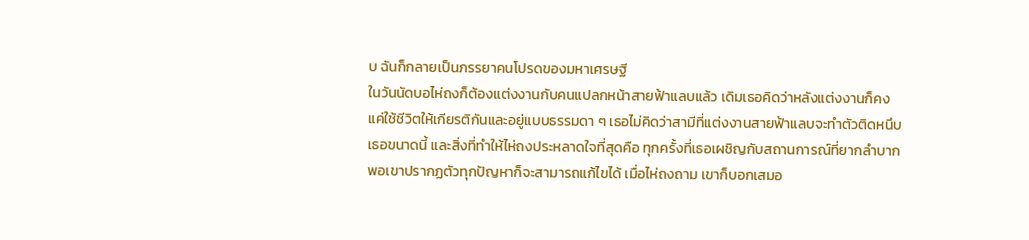บ ฉันก็กลายเป็นภรรยาคนโปรดของมหาเศรษฐี
ในวันนัดบอไห่ถงก็ต้องแต่งงานกับคนแปลกหน้าสายฟ้าแลบแล้ว เดิมเธอคิดว่าหลังแต่งงานก็คงแค่ใช้ชีวิตให้เกียรติกันและอยู่แบบธรรมดา ๆ เธอไม่คิดว่าสามีที่แต่งงานสายฟ้าแลบจะทำตัวติดหนึบเธอขนาดนี้ และสิ่งที่ทําให้ไห่ถงประหลาดใจที่สุดคือ ทุกครั้งที่เธอเผชิญกับสถานการณ์ที่ยากลําบาก พอเขาปรากฏตัวทุกปัญหาก็จะสามารถแก้ไขได้ เมื่อไห่ถงถาม เขาก็บอกเสมอ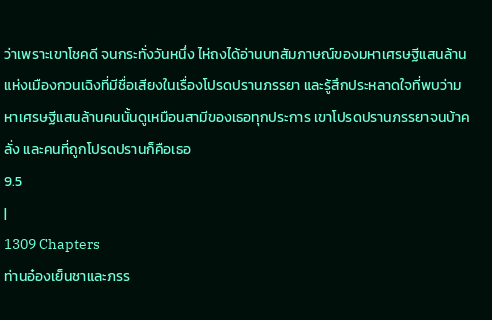ว่าเพราะเขาโชคดี จนกระทั่งวันหนึ่ง ไห่ถงได้อ่านบทสัมภาษณ์ของมหาเศรษฐีแสนล้านแห่งเมืองกวนเฉิงที่มีชื่อเสียงในเรื่องโปรดปรานภรรยา และรู้สึกประหลาดใจที่พบว่ามหาเศรษฐีแสนล้านคนนั้นดูเหมือนสามีของเธอทุกประการ เขาโปรดปรานภรรยาจนบ้าคลั่ง และคนที่ถูกโปรดปรานก็คือเธอ
9.5
|
1309 Chapters
ท่านอ๋องเย็นชาและภรร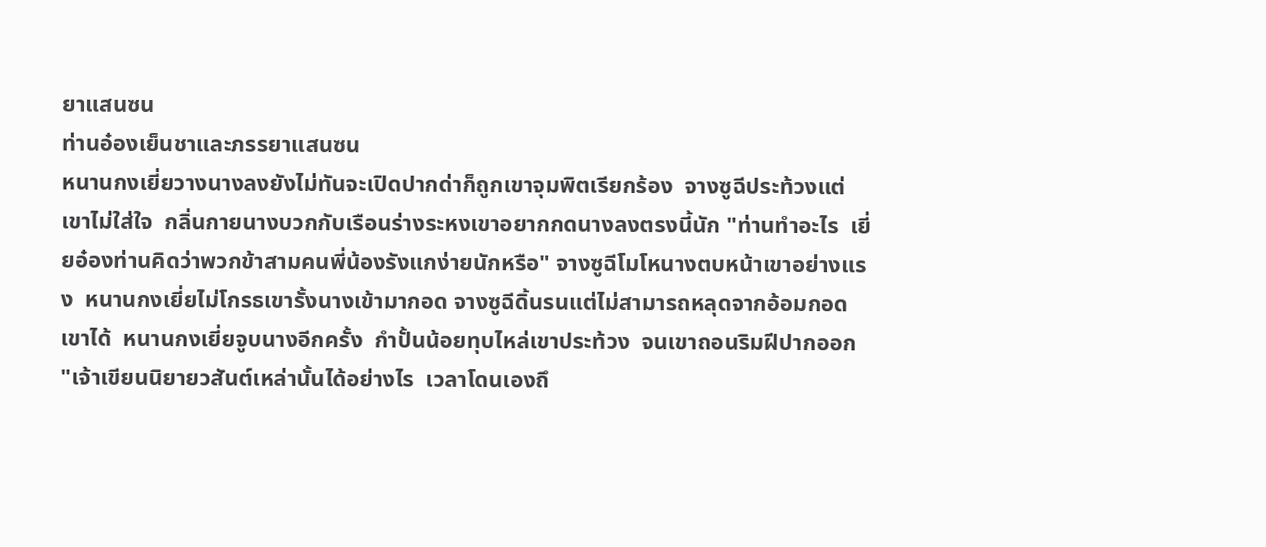ยาแสนซน
ท่านอ๋องเย็นชาและภรรยาแสนซน
หนานกงเยี่ยวางนางลงยังไม่ทันจะเปิดปากด่าก็ถูกเขาจุมพิตเรียกร้อง  จางซูฉีประท้วงแต่เขาไม่ใส่ใจ  กลิ่นกายนางบวกกับเรือนร่างระหงเขาอยากกดนางลงตรงนี้นัก "ท่านทำอะไร  เยี่ยอ๋องท่านคิดว่าพวกข้าสามคนพี่น้องรังแกง่ายนักหรือ" จางซูฉีโมโหนางตบหน้าเขาอย่างแรง  หนานกงเยี่ยไม่โกรธเขารั้งนางเข้ามากอด จางซูฉีดิ้นรนแต่ไม่สามารถหลุดจากอ้อมกอดเขาได้  หนานกงเยี่ยจูบนางอีกครั้ง  กำปั้นน้อยทุบไหล่เขาประท้วง  จนเขาถอนริมฝีปากออก "เจ้าเขียนนิยายวสันต์เหล่านั้นได้อย่างไร  เวลาโดนเองถึ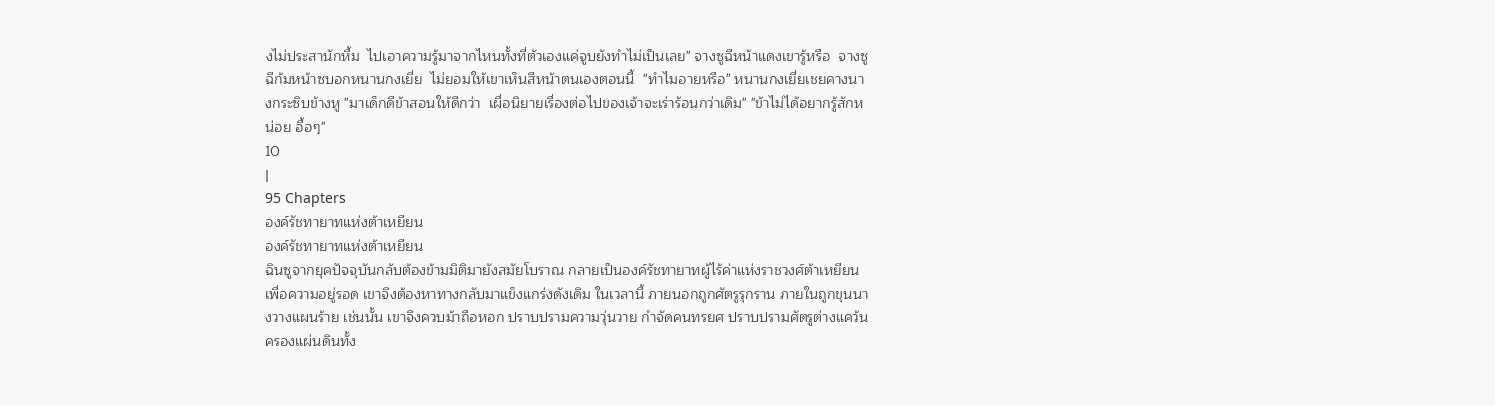งไม่ประสานักหื้ม  ไปเอาความรู้มาจากไหนทั้งที่ตัวเองแค่จูบยังทำไม่เป็นเลย" จางซูฉีหน้าแดงเขารู้หรือ  จางซูฉีก้มหน้าซบอกหนานกงเยี่ย  ไม่ยอมให้เขาเห็นสีหน้าตนเองตอนนี้  "ทำไมอายหรือ" หนานกงเยี่ยเชยคางนางกระซิบข้างหู "มาเด็กดีข้าสอนให้ดีกว่า  เผื่อนิยายเรื่องต่อไปของเจ้าจะเร่าร้อนกว่าเดิม" "ข้าไม่ได้อยากรู้สักหน่อย อื้อๆ"
10
|
95 Chapters
องค์รัชทายาทแห่งต้าเหยียน
องค์รัชทายาทแห่งต้าเหยียน
ฉินซูจากยุคปัจจุบันกลับต้องข้ามมิติมายังสมัยโบราณ กลายเป็นองค์รัชทายาทผู้ไร้ค่าแห่งราชวงศ์ต้าเหยียน เพื่อความอยู่รอด เขาจึงต้องหาทางกลับมาแข็งแกร่งดังเดิม ในเวลานี้ ภายนอกถูกศัตรูรุกราน ภายในถูกขุนนางวางแผนร้าย เช่นนั้น เขาจึงควบม้าถือหอก ปราบปรามความวุ่นวาย กำจัดคนทรยศ ปราบปรามศัตรูต่างแคว้น ครองแผ่นดินทั้ง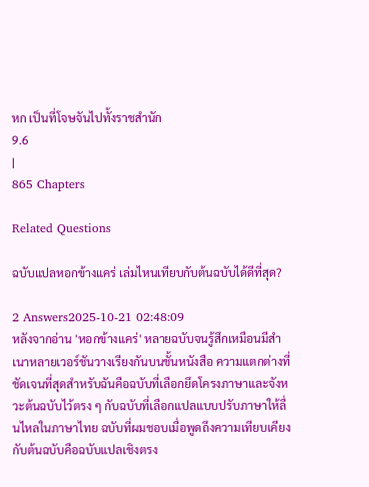หก เป็นที่โจษจันไปทั้งราชสำนัก
9.6
|
865 Chapters

Related Questions

ฉบับแปลหอกข้างแคร่ เล่มไหนเทียบกับต้นฉบับได้ดีที่สุด?

2 Answers2025-10-21 02:48:09
หลังจากอ่าน 'หอกข้างแคร่' หลายฉบับจนรู้สึกเหมือนมีสำเนาหลายเวอร์ชันวางเรียงกันบนชั้นหนังสือ ความแตกต่างที่ชัดเจนที่สุดสำหรับฉันคือฉบับที่เลือกยึดโครงภาษาและจังหวะต้นฉบับไว้ตรง ๆ กับฉบับที่เลือกแปลแบบปรับภาษาให้ลื่นไหลในภาษาไทย ฉบับที่ผมชอบเมื่อพูดถึงความเทียบเคียงกับต้นฉบับคือฉบับแปลเชิงตรง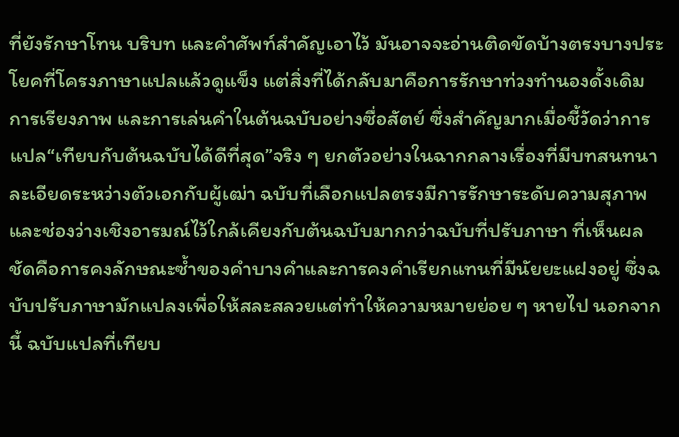ที่ยังรักษาโทน บริบท และคำศัพท์สำคัญเอาไว้ มันอาจจะอ่านติดขัดบ้างตรงบางประโยคที่โครงภาษาแปลแล้วดูแข็ง แต่สิ่งที่ได้กลับมาคือการรักษาท่วงทำนองดั้งเดิม การเรียงภาพ และการเล่นคำในต้นฉบับอย่างซื่อสัตย์ ซึ่งสำคัญมากเมื่อชี้วัดว่าการแปล“เทียบกับต้นฉบับได้ดีที่สุด”จริง ๆ ยกตัวอย่างในฉากกลางเรื่องที่มีบทสนทนาละเอียดระหว่างตัวเอกกับผู้เฒ่า ฉบับที่เลือกแปลตรงมีการรักษาระดับความสุภาพและช่องว่างเชิงอารมณ์ไว้ใกล้เคียงกับต้นฉบับมากกว่าฉบับที่ปรับภาษา ที่เห็นผลชัดคือการคงลักษณะซ้ำของคำบางคำและการคงคำเรียกแทนที่มีนัยยะแฝงอยู่ ซึ่งฉบับปรับภาษามักแปลงเพื่อให้สละสลวยแต่ทำให้ความหมายย่อย ๆ หายไป นอกจากนี้ ฉบับแปลที่เทียบ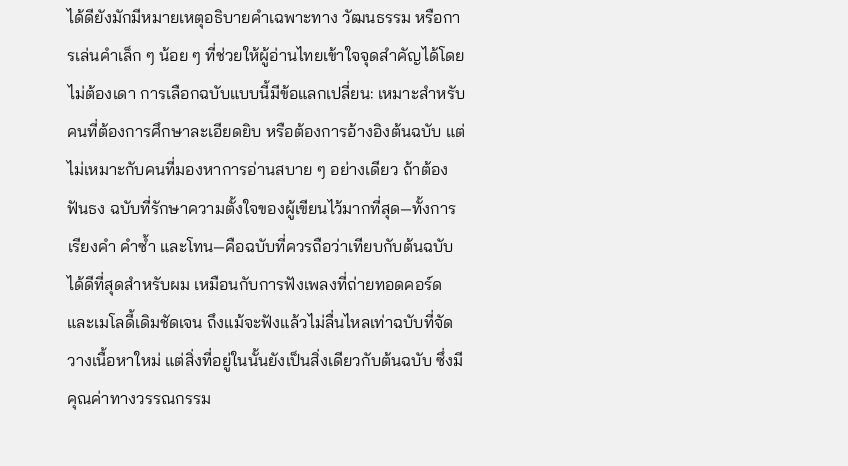ได้ดียังมักมีหมายเหตุอธิบายคำเฉพาะทาง วัฒนธรรม หรือการเล่นคำเล็ก ๆ น้อย ๆ ที่ช่วยให้ผู้อ่านไทยเข้าใจจุดสำคัญได้โดยไม่ต้องเดา การเลือกฉบับแบบนี้มีข้อแลกเปลี่ยน: เหมาะสำหรับคนที่ต้องการศึกษาละเอียดยิบ หรือต้องการอ้างอิงต้นฉบับ แต่ไม่เหมาะกับคนที่มองหาการอ่านสบาย ๆ อย่างเดียว ถ้าต้องฟันธง ฉบับที่รักษาความตั้งใจของผู้เขียนไว้มากที่สุด—ทั้งการเรียงคำ คำซ้ำ และโทน—คือฉบับที่ควรถือว่าเทียบกับต้นฉบับได้ดีที่สุดสำหรับผม เหมือนกับการฟังเพลงที่ถ่ายทอดคอร์ดและเมโลดี้เดิมชัดเจน ถึงแม้จะฟังแล้วไม่ลื่นไหลเท่าฉบับที่จัดวางเนื้อหาใหม่ แต่สิ่งที่อยู่ในนั้นยังเป็นสิ่งเดียวกับต้นฉบับ ซึ่งมีคุณค่าทางวรรณกรรม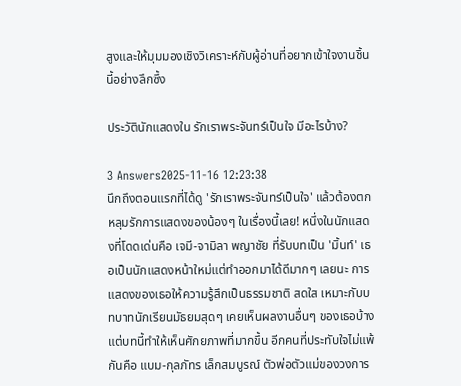สูงและให้มุมมองเชิงวิเคราะห์กับผู้อ่านที่อยากเข้าใจงานชิ้นนี้อย่างลึกซึ้ง

ประวัตินักแสดงใน รักเราพระจันทร์เป็นใจ มีอะไรบ้าง?

3 Answers2025-11-16 12:23:38
นึกถึงตอนแรกที่ได้ดู 'รักเราพระจันทร์เป็นใจ' แล้วต้องตกหลุมรักการแสดงของน้องๆ ในเรื่องนี้เลย! หนึ่งในนักแสดงที่โดดเด่นคือ เจมี-จามิลา พญาชัย ที่รับบทเป็น 'มิ้นท์' เธอเป็นนักแสดงหน้าใหม่แต่ทำออกมาได้ดีมากๆ เลยนะ การแสดงของเธอให้ความรู้สึกเป็นธรรมชาติ สดใส เหมาะกับบทบาทนักเรียนมัธยมสุดๆ เคยเห็นผลงานอื่นๆ ของเธอบ้าง แต่บทนี้ทำให้เห็นศักยภาพที่มากขึ้น อีกคนที่ประทับใจไม่แพ้กันคือ แบม-กุลภัทร เล็กสมบูรณ์ ตัวพ่อตัวแม่ของวงการ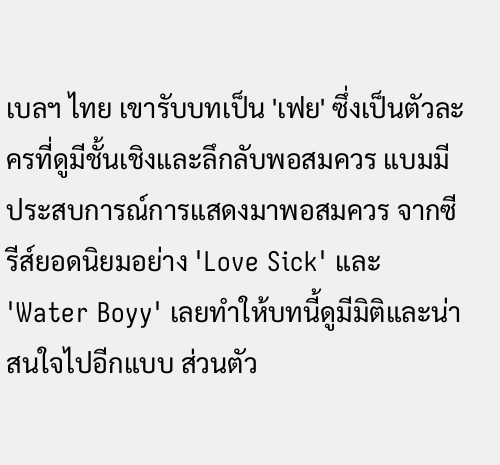เบลฯ ไทย เขารับบทเป็น 'เฟย' ซึ่งเป็นตัวละครที่ดูมีชั้นเชิงและลึกลับพอสมควร แบมมีประสบการณ์การแสดงมาพอสมควร จากซีรีส์ยอดนิยมอย่าง 'Love Sick' และ 'Water Boyy' เลยทำให้บทนี้ดูมีมิติและน่าสนใจไปอีกแบบ ส่วนตัว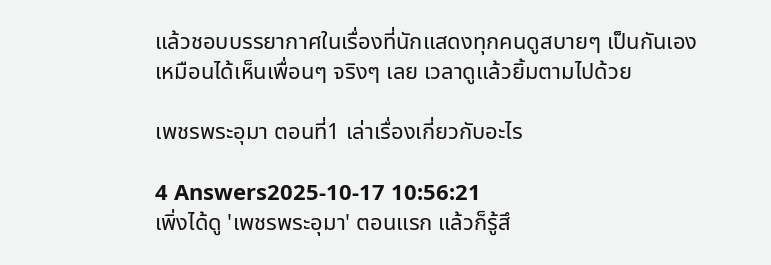แล้วชอบบรรยากาศในเรื่องที่นักแสดงทุกคนดูสบายๆ เป็นกันเอง เหมือนได้เห็นเพื่อนๆ จริงๆ เลย เวลาดูแล้วยิ้มตามไปด้วย

เพชรพระอุมา ตอนที่1 เล่าเรื่องเกี่ยวกับอะไร

4 Answers2025-10-17 10:56:21
เพิ่งได้ดู 'เพชรพระอุมา' ตอนแรก แล้วก็รู้สึ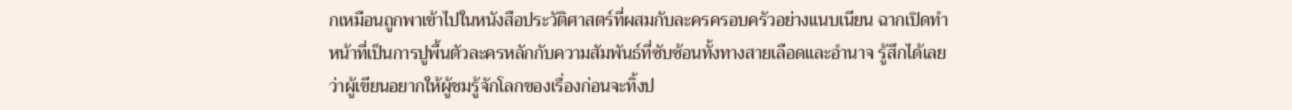กเหมือนถูกพาเข้าไปในหนังสือประวัติศาสตร์ที่ผสมกับละครครอบครัวอย่างแนบเนียน ฉากเปิดทำหน้าที่เป็นการปูพื้นตัวละครหลักกับความสัมพันธ์ที่ซับซ้อนทั้งทางสายเลือดและอำนาจ รู้สึกได้เลยว่าผู้เขียนอยากให้ผู้ชมรู้จักโลกของเรื่องก่อนจะทิ้งป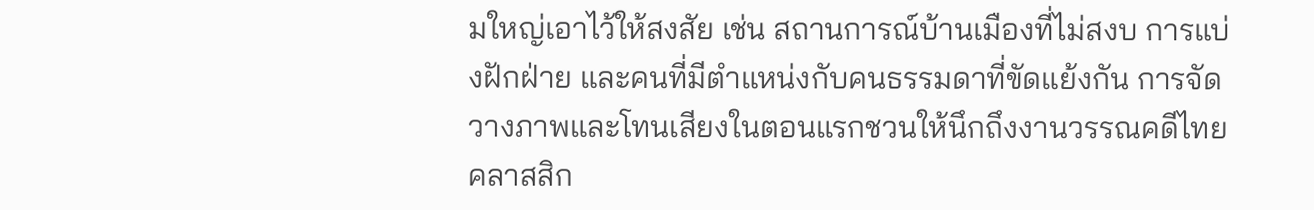มใหญ่เอาไว้ให้สงสัย เช่น สถานการณ์บ้านเมืองที่ไม่สงบ การแบ่งฝักฝ่าย และคนที่มีตำแหน่งกับคนธรรมดาที่ขัดแย้งกัน การจัดวางภาพและโทนเสียงในตอนแรกชวนให้นึกถึงงานวรรณคดีไทยคลาสสิก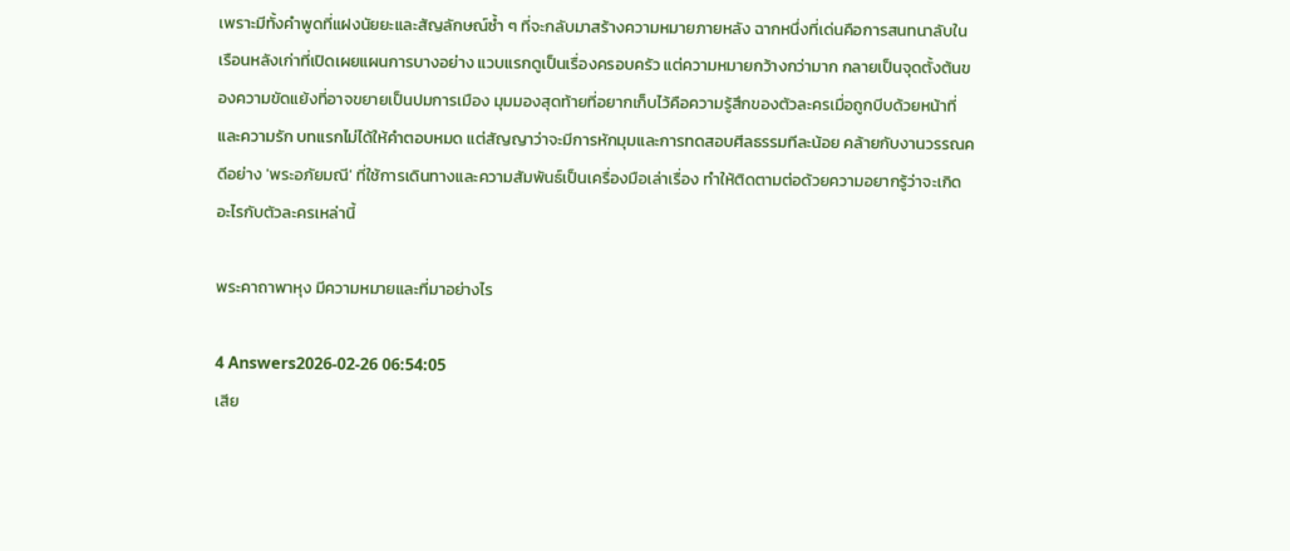เพราะมีทั้งคำพูดที่แฝงนัยยะและสัญลักษณ์ซ้ำ ๆ ที่จะกลับมาสร้างความหมายภายหลัง ฉากหนึ่งที่เด่นคือการสนทนาลับในเรือนหลังเก่าที่เปิดเผยแผนการบางอย่าง แวบแรกดูเป็นเรื่องครอบครัว แต่ความหมายกว้างกว่ามาก กลายเป็นจุดตั้งต้นของความขัดแย้งที่อาจขยายเป็นปมการเมือง มุมมองสุดท้ายที่อยากเก็บไว้คือความรู้สึกของตัวละครเมื่อถูกบีบด้วยหน้าที่และความรัก บทแรกไม่ได้ให้คำตอบหมด แต่สัญญาว่าจะมีการหักมุมและการทดสอบศีลธรรมทีละน้อย คล้ายกับงานวรรณคดีอย่าง 'พระอภัยมณี' ที่ใช้การเดินทางและความสัมพันธ์เป็นเครื่องมือเล่าเรื่อง ทำให้ติดตามต่อด้วยความอยากรู้ว่าจะเกิดอะไรกับตัวละครเหล่านี้

พระคาถาพาหุง มีความหมายและที่มาอย่างไร

4 Answers2026-02-26 06:54:05
เสีย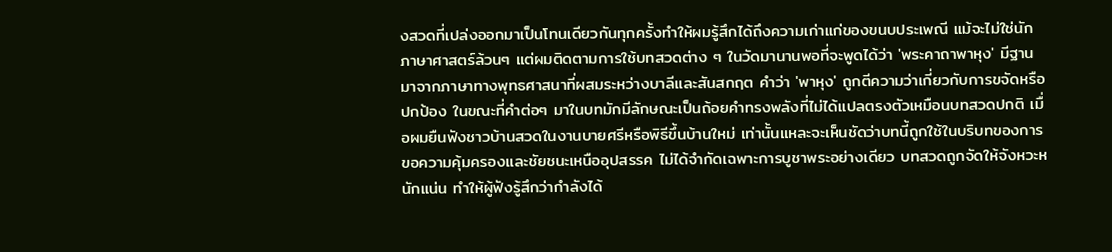งสวดที่เปล่งออกมาเป็นโทนเดียวกันทุกครั้งทำให้ผมรู้สึกได้ถึงความเก่าแก่ของขนบประเพณี แม้จะไม่ใช่นักภาษาศาสตร์ล้วนๆ แต่ผมติดตามการใช้บทสวดต่าง ๆ ในวัดมานานพอที่จะพูดได้ว่า 'พระคาถาพาหุง' มีฐานมาจากภาษาทางพุทธศาสนาที่ผสมระหว่างบาลีและสันสกฤต คำว่า 'พาหุง' ถูกตีความว่าเกี่ยวกับการขจัดหรือปกป้อง ในขณะที่คำต่อๆ มาในบทมักมีลักษณะเป็นถ้อยคำทรงพลังที่ไม่ได้แปลตรงตัวเหมือนบทสวดปกติ เมื่อผมยืนฟังชาวบ้านสวดในงานบายศรีหรือพิธีขึ้นบ้านใหม่ เท่านั้นแหละจะเห็นชัดว่าบทนี้ถูกใช้ในบริบทของการขอความคุ้มครองและชัยชนะเหนืออุปสรรค ไม่ได้จำกัดเฉพาะการบูชาพระอย่างเดียว บทสวดถูกจัดให้จังหวะหนักแน่น ทำให้ผู้ฟังรู้สึกว่ากำลังได้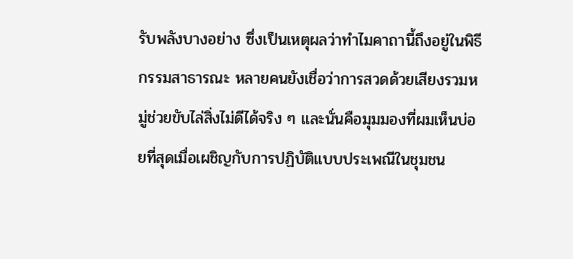รับพลังบางอย่าง ซึ่งเป็นเหตุผลว่าทำไมคาถานี้ถึงอยู่ในพิธีกรรมสาธารณะ หลายคนยังเชื่อว่าการสวดด้วยเสียงรวมหมู่ช่วยขับไล่สิ่งไม่ดีได้จริง ๆ และนั่นคือมุมมองที่ผมเห็นบ่อยที่สุดเมื่อเผชิญกับการปฏิบัติแบบประเพณีในชุมชน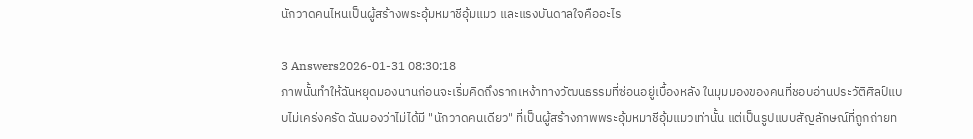นักวาดคนไหนเป็นผู้สร้างพระอุ้มหมาชีอุ้มแมว และแรงบันดาลใจคืออะไร

3 Answers2026-01-31 08:30:18
ภาพนั้นทำให้ฉันหยุดมองนานก่อนจะเริ่มคิดถึงรากเหง้าทางวัฒนธรรมที่ซ่อนอยู่เบื้องหลัง ในมุมมองของคนที่ชอบอ่านประวัติศิลป์แบบไม่เคร่งครัด ฉันมองว่าไม่ได้มี "นักวาดคนเดียว" ที่เป็นผู้สร้างภาพพระอุ้มหมาชีอุ้มแมวเท่านั้น แต่เป็นรูปแบบสัญลักษณ์ที่ถูกถ่ายท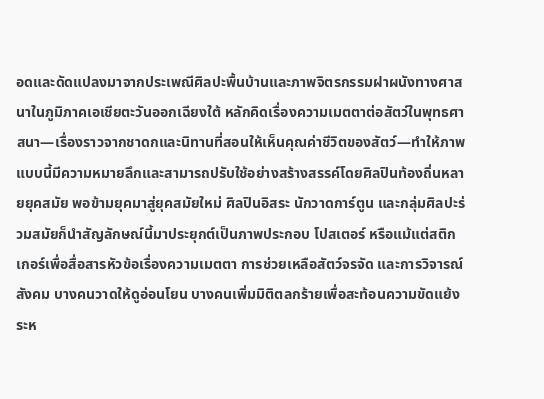อดและดัดแปลงมาจากประเพณีศิลปะพื้นบ้านและภาพจิตรกรรมฝาผนังทางศาสนาในภูมิภาคเอเชียตะวันออกเฉียงใต้ หลักคิดเรื่องความเมตตาต่อสัตว์ในพุทธศาสนา—เรื่องราวจากชาดกและนิทานที่สอนให้เห็นคุณค่าชีวิตของสัตว์—ทำให้ภาพแบบนี้มีความหมายลึกและสามารถปรับใช้อย่างสร้างสรรค์โดยศิลปินท้องถิ่นหลายยุคสมัย พอข้ามยุคมาสู่ยุคสมัยใหม่ ศิลปินอิสระ นักวาดการ์ตูน และกลุ่มศิลปะร่วมสมัยก็นำสัญลักษณ์นี้มาประยุกต์เป็นภาพประกอบ โปสเตอร์ หรือแม้แต่สติกเกอร์เพื่อสื่อสารหัวข้อเรื่องความเมตตา การช่วยเหลือสัตว์จรจัด และการวิจารณ์สังคม บางคนวาดให้ดูอ่อนโยน บางคนเพิ่มมิติตลกร้ายเพื่อสะท้อนความขัดแย้งระห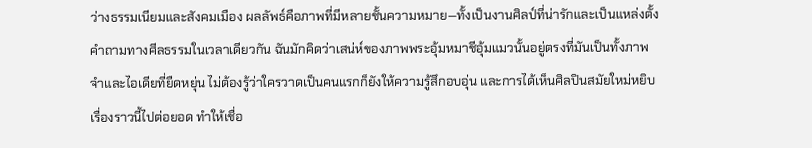ว่างธรรมเนียมและสังคมเมือง ผลลัพธ์คือภาพที่มีหลายชั้นความหมาย—ทั้งเป็นงานศิลป์ที่น่ารักและเป็นแหล่งตั้งคำถามทางศีลธรรมในเวลาเดียวกัน ฉันมักคิดว่าเสน่ห์ของภาพพระอุ้มหมาชีอุ้มแมวนั้นอยู่ตรงที่มันเป็นทั้งภาพจำและไอเดียที่ยืดหยุ่น ไม่ต้องรู้ว่าใครวาดเป็นคนแรกก็ยังให้ความรู้สึกอบอุ่น และการได้เห็นศิลปินสมัยใหม่หยิบเรื่องราวนี้ไปต่อยอด ทำให้เชื่อ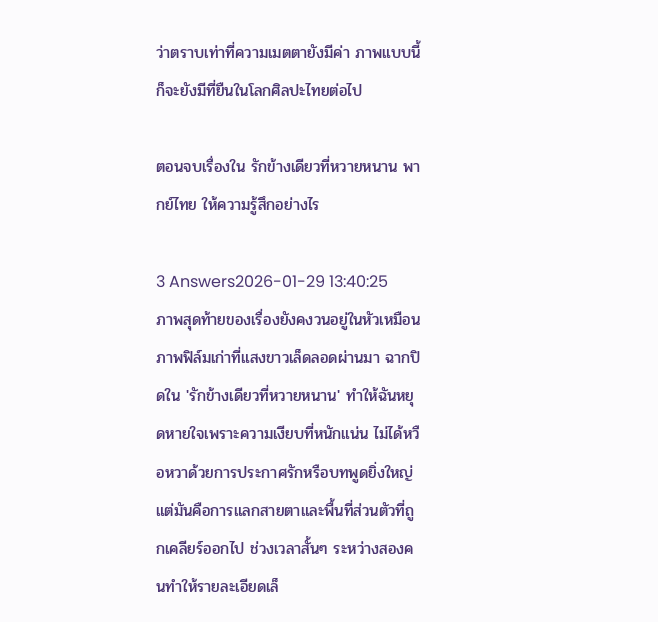ว่าตราบเท่าที่ความเมตตายังมีค่า ภาพแบบนี้ก็จะยังมีที่ยืนในโลกศิลปะไทยต่อไป

ตอนจบเรื่องใน รักข้างเดียวที่หวายหนาน พากย์ไทย ให้ความรู้สึกอย่างไร

3 Answers2026-01-29 13:40:25
ภาพสุดท้ายของเรื่องยังคงวนอยู่ในหัวเหมือนภาพฟิล์มเก่าที่แสงขาวเล็ดลอดผ่านมา ฉากปิดใน 'รักข้างเดียวที่หวายหนาน' ทำให้ฉันหยุดหายใจเพราะความเงียบที่หนักแน่น ไม่ได้หวือหวาด้วยการประกาศรักหรือบทพูดยิ่งใหญ่ แต่มันคือการแลกสายตาและพื้นที่ส่วนตัวที่ถูกเคลียร์ออกไป ช่วงเวลาสั้นๆ ระหว่างสองคนทำให้รายละเอียดเล็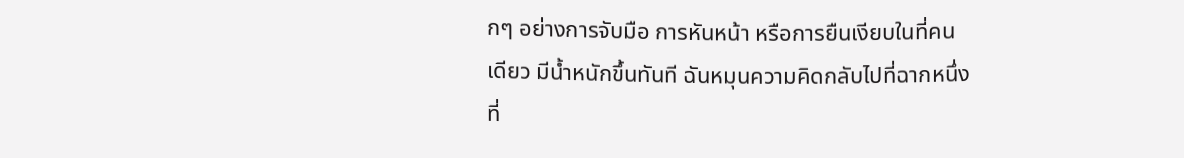กๆ อย่างการจับมือ การหันหน้า หรือการยืนเงียบในที่คนเดียว มีน้ำหนักขึ้นทันที ฉันหมุนความคิดกลับไปที่ฉากหนึ่งที่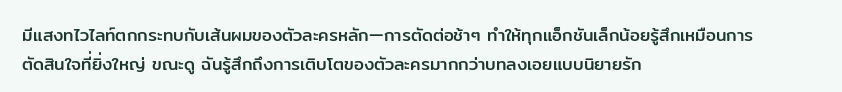มีแสงทไวไลท์ตกกระทบกับเส้นผมของตัวละครหลัก—การตัดต่อช้าๆ ทำให้ทุกแอ็กชันเล็กน้อยรู้สึกเหมือนการตัดสินใจที่ยิ่งใหญ่ ขณะดู ฉันรู้สึกถึงการเติบโตของตัวละครมากกว่าบทลงเอยแบบนิยายรัก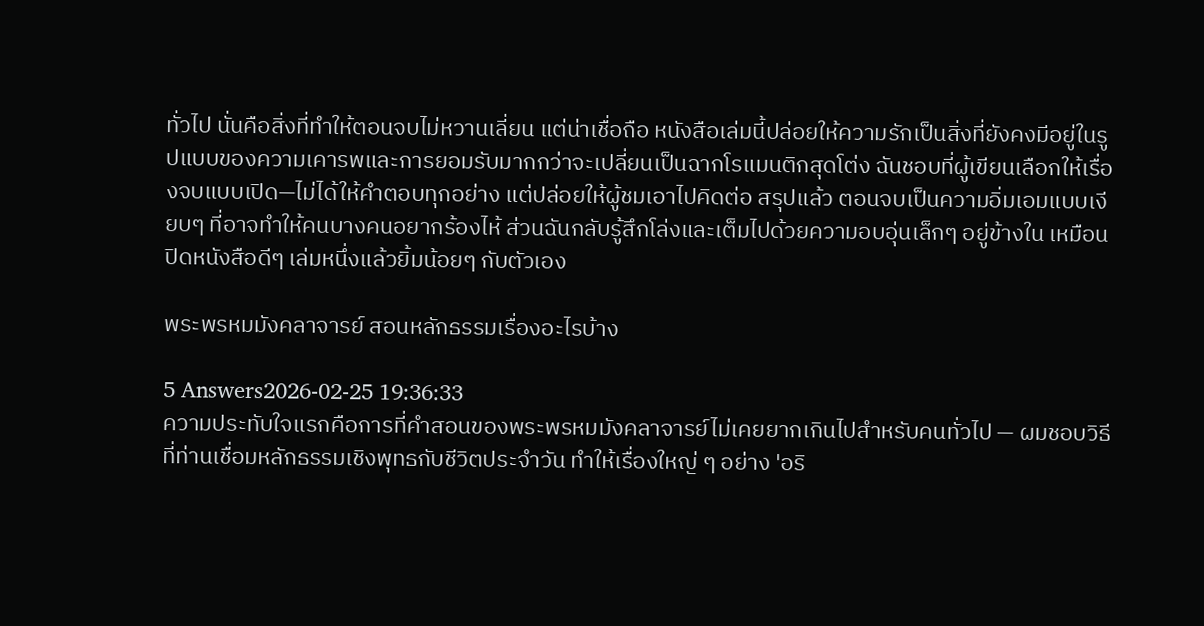ทั่วไป นั่นคือสิ่งที่ทำให้ตอนจบไม่หวานเลี่ยน แต่น่าเชื่อถือ หนังสือเล่มนี้ปล่อยให้ความรักเป็นสิ่งที่ยังคงมีอยู่ในรูปแบบของความเคารพและการยอมรับมากกว่าจะเปลี่ยนเป็นฉากโรแมนติกสุดโต่ง ฉันชอบที่ผู้เขียนเลือกให้เรื่องจบแบบเปิด—ไม่ได้ให้คำตอบทุกอย่าง แต่ปล่อยให้ผู้ชมเอาไปคิดต่อ สรุปแล้ว ตอนจบเป็นความอิ่มเอมแบบเงียบๆ ที่อาจทำให้คนบางคนอยากร้องไห้ ส่วนฉันกลับรู้สึกโล่งและเต็มไปด้วยความอบอุ่นเล็กๆ อยู่ข้างใน เหมือนปิดหนังสือดีๆ เล่มหนึ่งแล้วยิ้มน้อยๆ กับตัวเอง

พระพรหมมังคลาจารย์ สอนหลักธรรมเรื่องอะไรบ้าง

5 Answers2026-02-25 19:36:33
ความประทับใจแรกคือการที่คำสอนของพระพรหมมังคลาจารย์ไม่เคยยากเกินไปสำหรับคนทั่วไป — ผมชอบวิธีที่ท่านเชื่อมหลักธรรมเชิงพุทธกับชีวิตประจำวัน ทำให้เรื่องใหญ่ ๆ อย่าง 'อริ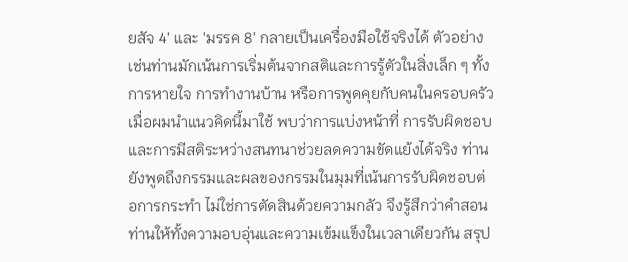ยสัจ 4' และ 'มรรค 8' กลายเป็นเครื่องมือใช้จริงได้ ตัวอย่างเช่นท่านมักเน้นการเริ่มต้นจากสติและการรู้ตัวในสิ่งเล็ก ๆ ทั้งการหายใจ การทำงานบ้าน หรือการพูดคุยกับคนในครอบครัว เมื่อผมนำแนวคิดนี้มาใช้ พบว่าการแบ่งหน้าที่ การรับผิดชอบ และการมีสติระหว่างสนทนาช่วยลดความขัดแย้งได้จริง ท่านยังพูดถึงกรรมและผลของกรรมในมุมที่เน้นการรับผิดชอบต่อการกระทำ ไม่ใช่การตัดสินด้วยความกลัว จึงรู้สึกว่าคำสอนท่านให้ทั้งความอบอุ่นและความเข้มแข็งในเวลาเดียวกัน สรุป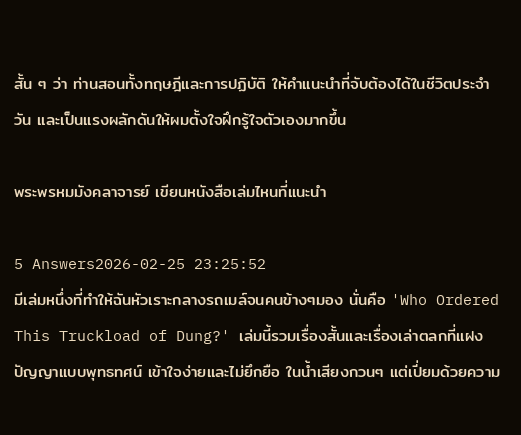สั้น ๆ ว่า ท่านสอนทั้งทฤษฎีและการปฏิบัติ ให้คำแนะนำที่จับต้องได้ในชีวิตประจำวัน และเป็นแรงผลักดันให้ผมตั้งใจฝึกรู้ใจตัวเองมากขึ้น

พระพรหมมังคลาจารย์ เขียนหนังสือเล่มไหนที่แนะนำ

5 Answers2026-02-25 23:25:52
มีเล่มหนึ่งที่ทำให้ฉันหัวเราะกลางรถเมล์จนคนข้างๆมอง นั่นคือ 'Who Ordered This Truckload of Dung?' เล่มนี้รวมเรื่องสั้นและเรื่องเล่าตลกที่แฝงปัญญาแบบพุทธทศน์ เข้าใจง่ายและไม่ยึกยือ ในน้ำเสียงกวนๆ แต่เปี่ยมด้วยความ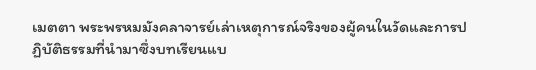เมตตา พระพรหมมังคลาจารย์เล่าเหตุการณ์จริงของผู้คนในวัดและการปฏิบัติธรรมที่นำมาซึ่งบทเรียนแบ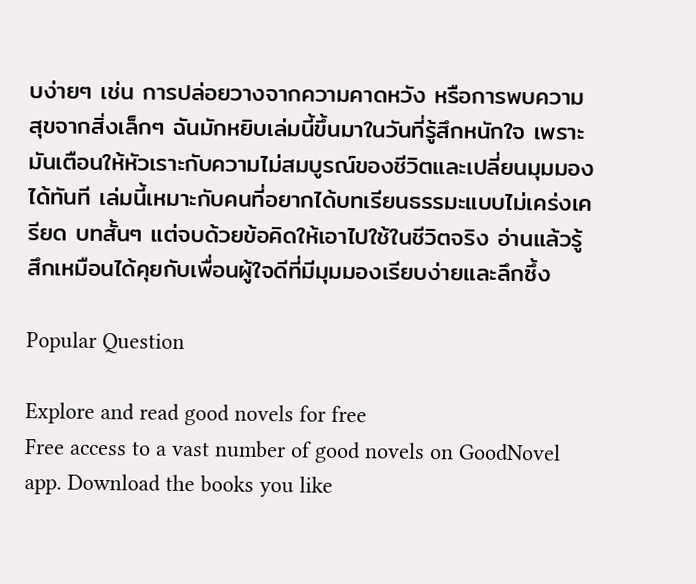บง่ายๆ เช่น การปล่อยวางจากความคาดหวัง หรือการพบความสุขจากสิ่งเล็กๆ ฉันมักหยิบเล่มนี้ขึ้นมาในวันที่รู้สึกหนักใจ เพราะมันเตือนให้หัวเราะกับความไม่สมบูรณ์ของชีวิตและเปลี่ยนมุมมองได้ทันที เล่มนี้เหมาะกับคนที่อยากได้บทเรียนธรรมะแบบไม่เคร่งเครียด บทสั้นๆ แต่จบด้วยข้อคิดให้เอาไปใช้ในชีวิตจริง อ่านแล้วรู้สึกเหมือนได้คุยกับเพื่อนผู้ใจดีที่มีมุมมองเรียบง่ายและลึกซึ้ง

Popular Question

Explore and read good novels for free
Free access to a vast number of good novels on GoodNovel app. Download the books you like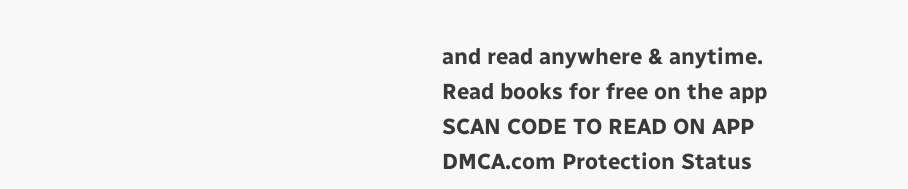and read anywhere & anytime.
Read books for free on the app
SCAN CODE TO READ ON APP
DMCA.com Protection Status